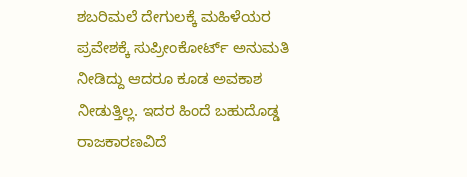ಶಬರಿಮಲೆ ದೇಗುಲಕ್ಕೆ ಮಹಿಳೆಯರ ಪ್ರವೇಶಕ್ಕೆ ಸುಪ್ರೀಂಕೋರ್ಟ್ ಅನುಮತಿ ನೀಡಿದ್ದು ಆದರೂ ಕೂಡ ಅವಕಾಶ ನೀಡುತ್ತಿಲ್ಲ. ಇದರ ಹಿಂದೆ ಬಹುದೊಡ್ಡ ರಾಜಕಾರಣವಿದೆ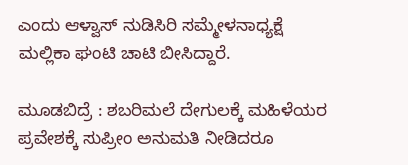ಎಂದು ಆಳ್ವಾಸ್ ನುಡಿಸಿರಿ ಸಮ್ಮೇಳನಾಧ್ಯಕ್ಷೆ ಮಲ್ಲಿಕಾ ಘಂಟಿ ಚಾಟಿ ಬೀಸಿದ್ದಾರೆ.

ಮೂಡಬಿದ್ರೆ : ಶಬರಿಮಲೆ ದೇಗುಲಕ್ಕೆ ಮಹಿಳೆಯರ ಪ್ರವೇಶಕ್ಕೆ ಸುಪ್ರೀಂ ಅನುಮತಿ ನೀಡಿದರೂ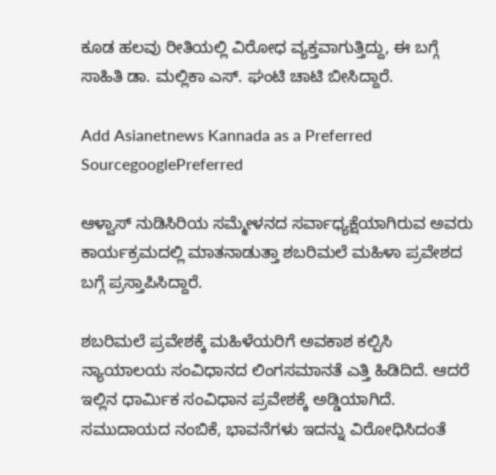ಕೂಡ ಹಲವು ರೀತಿಯಲ್ಲಿ ವಿರೋಧ ವ್ಯಕ್ತವಾಗುತ್ತಿದ್ದು, ಈ ಬಗ್ಗೆ ಸಾಹಿತಿ ಡಾ. ಮಲ್ಲಿಕಾ ಎಸ್. ಘಂಟಿ ಚಾಟಿ ಬೀಸಿದ್ದಾರೆ.

Add Asianetnews Kannada as a Preferred SourcegooglePreferred

ಆಳ್ವಾಸ್ ನುಡಿಸಿರಿಯ ಸಮ್ಮೇಳನದ ಸರ್ವಾಧ್ಯಕ್ಷೆಯಾಗಿರುವ ಅವರು ಕಾರ್ಯಕ್ರಮದಲ್ಲಿ ಮಾತನಾಡುತ್ತಾ ಶಬರಿಮಲೆ ಮಹಿಳಾ ಪ್ರವೇಶದ ಬಗ್ಗೆ ಪ್ರಸ್ತಾಪಿಸಿದ್ದಾರೆ.

ಶಬರಿಮಲೆ ಪ್ರವೇಶಕ್ಕೆ ಮಹಿಳೆಯರಿಗೆ ಅವಕಾಶ ಕಲ್ಪಿಸಿ ನ್ಯಾಯಾಲಯ ಸಂವಿಧಾನದ ಲಿಂಗಸಮಾನತೆ ಎತ್ತಿ ಹಿಡಿದಿದೆ. ಆದರೆ ಇಲ್ಲಿನ ಧಾರ್ಮಿಕ ಸಂವಿಧಾನ ಪ್ರವೇಶಕ್ಕೆ ಅಡ್ಡಿಯಾಗಿದೆ. ಸಮುದಾಯದ ನಂಬಿಕೆ, ಭಾವನೆಗಳು ಇದನ್ನು ವಿರೋಧಿಸಿದಂತೆ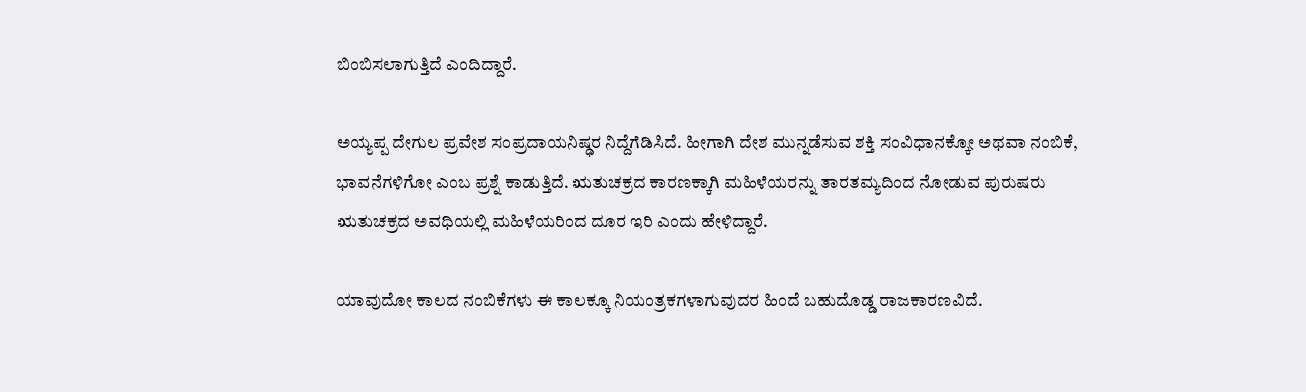ಬಿಂಬಿಸಲಾಗುತ್ತಿದೆ ಎಂದಿದ್ದಾರೆ.

ಅಯ್ಯಪ್ಪ ದೇಗುಲ‌ ಪ್ರವೇಶ ಸಂಪ್ರದಾಯನಿಷ್ಢರ ನಿದ್ದೆಗೆಡಿಸಿದೆ. ಹೀಗಾಗಿ ದೇಶ ಮುನ್ನಡೆಸುವ ಶಕ್ತಿ ಸಂವಿಧಾನಕ್ಕೋ ಅಥವಾ ನಂಬಿಕೆ, ಭಾವನೆಗಳಿಗೋ ಎಂಬ ಪ್ರಶ್ನೆ ಕಾಡುತ್ತಿದೆ. ಋತುಚಕ್ರದ ಕಾರಣಕ್ಕಾಗಿ ಮಹಿಳೆಯರನ್ನು ತಾರತಮ್ಯದಿಂದ ನೋಡುವ ಪುರುಷರು ಋತುಚಕ್ರದ ಅವಧಿಯಲ್ಲಿ ಮಹಿಳೆಯರಿಂದ ದೂರ ಇರಿ ಎಂದು ಹೇಳಿದ್ದಾರೆ.

ಯಾವುದೋ ಕಾಲದ ನಂಬಿಕೆಗಳು ಈ ಕಾಲಕ್ಕೂ ನಿಯಂತ್ರಕಗಳಾಗುವುದರ ಹಿಂದೆ ಬಹುದೊಡ್ಡ ರಾಜಕಾರಣವಿದೆ.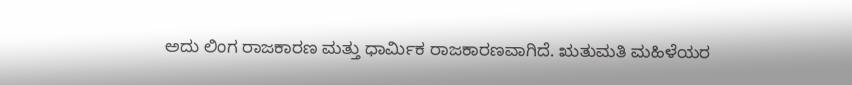ಅದು ಲಿಂಗ ರಾಜಕಾರಣ ಮತ್ತು ಧಾರ್ಮಿಕ ರಾಜಕಾರಣವಾಗಿದೆ. ಋತುಮತಿ ಮಹಿಳೆಯರ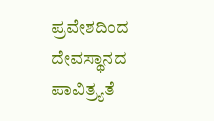ಪ್ರವೇಶದಿಂದ ದೇವಸ್ಥಾನದ ಪಾವಿತ್ರ್ಯತೆ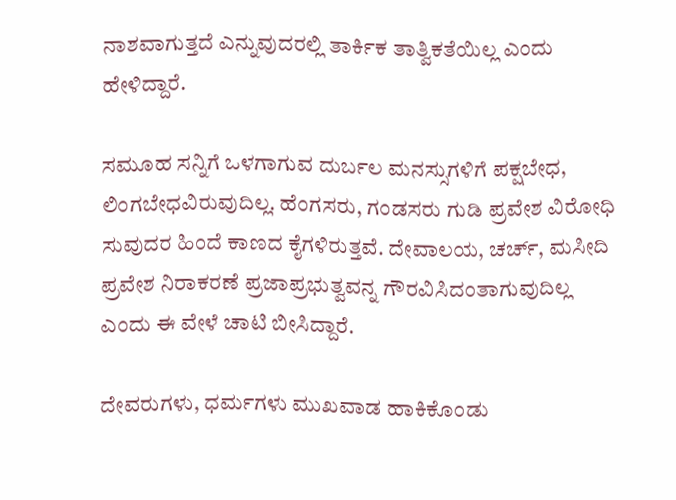ನಾಶವಾಗುತ್ತದೆ ಎನ್ನುವುದರಲ್ಲಿ ತಾರ್ಕಿಕ ತಾತ್ವಿಕತೆಯಿಲ್ಲ ಎಂದು ಹೇಳಿದ್ದಾರೆ.

ಸಮೂಹ ಸನ್ನಿಗೆ ಒಳಗಾಗುವ ದುರ್ಬಲ ಮನಸ್ಸುಗಳಿಗೆ ಪಕ್ಷಬೇಧ, ಲಿಂಗಬೇಧವಿರುವುದಿಲ್ಲ. ಹೆಂಗಸರು, ಗಂಡಸರು ಗುಡಿ ಪ್ರವೇಶ ವಿರೋಧಿ ಸುವುದರ ಹಿಂದೆ ಕಾಣದ ಕೈಗಳಿರುತ್ತವೆ. ದೇವಾಲಯ, ಚರ್ಚ್, ಮಸೀದಿ ಪ್ರವೇಶ ನಿರಾಕರಣೆ ಪ್ರಜಾಪ್ರಭುತ್ವವನ್ನ ಗೌರವಿಸಿದಂತಾಗುವುದಿಲ್ಲ ಎಂದು ಈ ವೇಳೆ ಚಾಟಿ ಬೀಸಿದ್ದಾರೆ.

ದೇವರುಗಳು, ಧರ್ಮಗಳು ಮುಖವಾಡ ಹಾಕಿಕೊಂಡು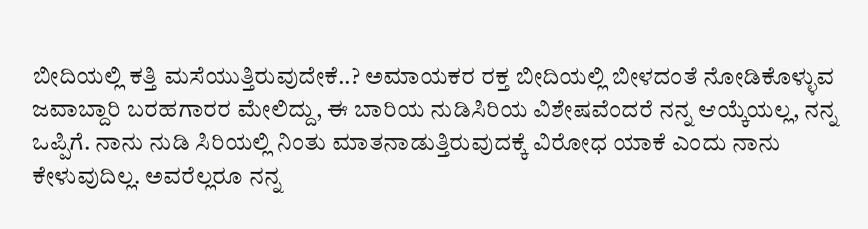ಬೀದಿಯಲ್ಲಿ ಕತ್ತಿ ಮಸೆಯುತ್ತಿರುವುದೇಕೆ..? ಅಮಾಯಕರ ರಕ್ತ ಬೀದಿಯಲ್ಲಿ ಬೀಳದಂತೆ ನೋಡಿಕೊಳ್ಳುವ ಜವಾಬ್ದಾರಿ ಬರಹಗಾರರ ಮೇಲಿದ್ದು, ಈ ಬಾರಿಯ ನುಡಿಸಿರಿಯ ವಿಶೇಷವೆಂದರೆ ನನ್ನ ಆಯ್ಕೆಯಲ್ಲ, ನನ್ನ ಒಪ್ಪಿಗೆ. ನಾನು ನುಡಿ ಸಿರಿಯಲ್ಲಿ ನಿಂತು ಮಾತನಾಡುತ್ತಿರುವುದಕ್ಕೆ ವಿರೋಧ ಯಾಕೆ ಎಂದು ನಾನು ಕೇಳುವುದಿಲ್ಲ. ಅವರೆಲ್ಲರೂ ನನ್ನ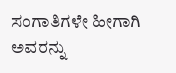ಸಂಗಾತಿಗಳೇ ಹೀಗಾಗಿ ಅವರನ್ನು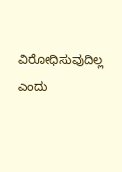ವಿರೋಧಿಸುವುದಿಲ್ಲ ಎಂದು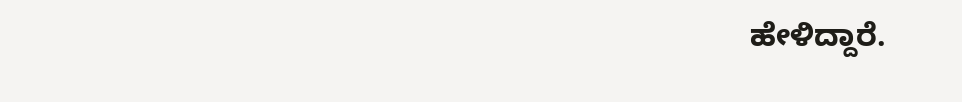ಹೇಳಿದ್ದಾರೆ.